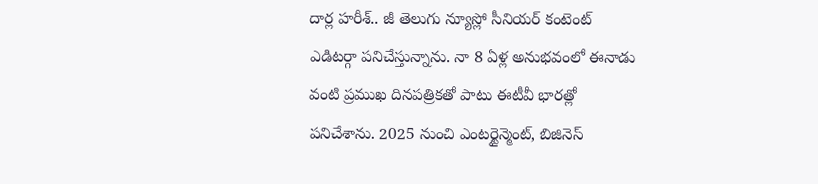దార్ల హరీశ్.. జీ తెలుగు న్యూస్లో సీనియర్ కంటెంట్ ఎడిటర్గా పనిచేస్తున్నాను. నా 8 ఏళ్ల అనుభవంలో ఈనాడు వంటి ప్రముఖ దినపత్రికతో పాటు ఈటీవీ భారత్లో పనిచేశాను. 2025 నుంచి ఎంటర్టైన్మెంట్, బిజినెస్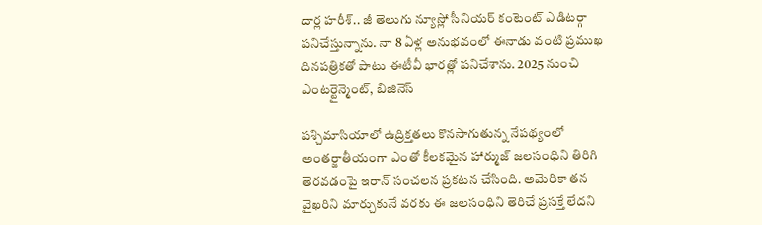దార్ల హరీశ్.. జీ తెలుగు న్యూస్లో సీనియర్ కంటెంట్ ఎడిటర్గా పనిచేస్తున్నాను. నా 8 ఏళ్ల అనుభవంలో ఈనాడు వంటి ప్రముఖ దినపత్రికతో పాటు ఈటీవీ భారత్లో పనిచేశాను. 2025 నుంచి ఎంటర్టైన్మెంట్, బిజినెస్

పశ్చిమాసియాలో ఉద్రిక్తతలు కొనసాగుతున్న నేపథ్యంలో అంతర్జాతీయంగా ఎంతో కీలకమైన హార్ముజ్ జలసంధిని తిరిగి తెరవడంపై ఇరాన్ సంచలన ప్రకటన చేసింది. అమెరికా తన వైఖరిని మార్చుకునే వరకు ఈ జలసంధిని తెరిచే ప్రసక్తే లేదని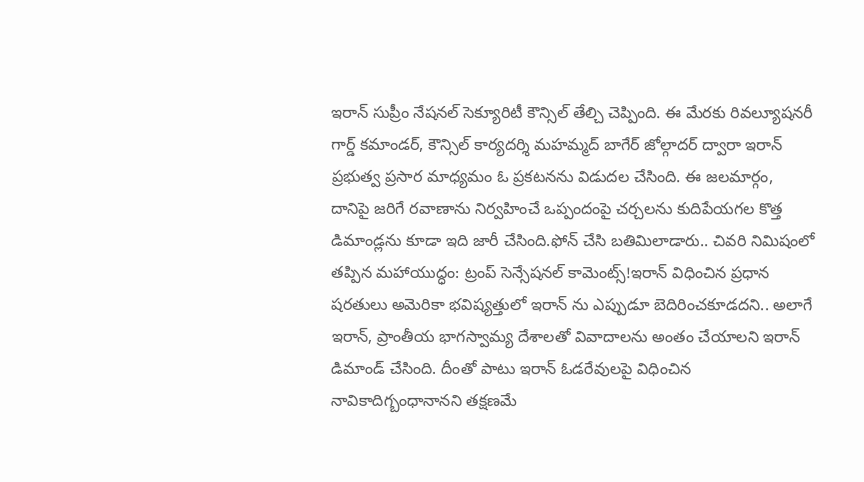ఇరాన్ సుప్రీం నేషనల్ సెక్యూరిటీ కౌన్సిల్ తేల్చి చెప్పింది. ఈ మేరకు రివల్యూషనరీ గార్డ్ కమాండర్, కౌన్సిల్ కార్యదర్శి మహమ్మద్ బాగేర్ జోల్గాదర్ ద్వారా ఇరాన్ ప్రభుత్వ ప్రసార మాధ్యమం ఓ ప్రకటనను విడుదల చేసింది. ఈ జలమార్గం, దానిపై జరిగే రవాణాను నిర్వహించే ఒప్పందంపై చర్చలను కుదిపేయగల కొత్త డిమాండ్లను కూడా ఇది జారీ చేసింది.ఫోన్ చేసి బతిమిలాడారు.. చివరి నిమిషంలో తప్పిన మహాయుద్ధం: ట్రంప్ సెన్సేషనల్ కామెంట్స్!ఇరాన్ విధించిన ప్రధాన షరతులు అమెరికా భవిష్యత్తులో ఇరాన్ ను ఎప్పుడూ బెదిరించకూడదని.. అలాగే ఇరాన్, ప్రాంతీయ భాగస్వామ్య దేశాలతో వివాదాలను అంతం చేయాలని ఇరాన్ డిమాండ్ చేసింది. దీంతో పాటు ఇరాన్ ఓడరేవులపై విధించిన నావికాదిగ్బంధానానని తక్షణమే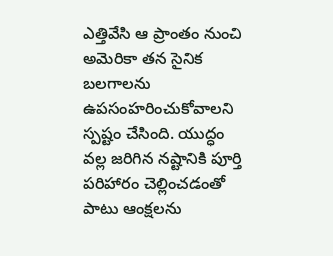ఎత్తివేసి ఆ ప్రాంతం నుంచి అమెరికా తన సైనిక బలగాలను ఉపసంహరించుకోవాలని స్పష్టం చేసింది. యుద్ధం వల్ల జరిగిన నష్టానికి పూర్తి పరిహారం చెల్లించడంతో పాటు ఆంక్షలను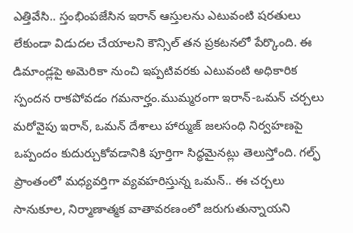ఎత్తివేసి.. స్తంభింపజేసిన ఇరాన్ ఆస్తులను ఎటువంటి షరతులు లేకుండా విడుదల చేయాలని కౌన్సిల్ తన ప్రకటనలో పేర్కొంది. ఈ డిమాండ్లపై అమెరికా నుంచి ఇప్పటివరకు ఎటువంటి అధికారిక స్పందన రాకపోవడం గమనార్హం.ముమ్మరంగా ఇరాన్-ఒమన్ చర్చలు మరోవైపు ఇరాన్, ఒమన్ దేశాలు హార్ముజ్ జలసంధి నిర్వహణపై ఒప్పందం కుదుర్చుకోవడానికి పూర్తిగా సిద్ధమైనట్లు తెలుస్తోంది. గల్ఫ్ ప్రాంతంలో మధ్యవర్తిగా వ్యవహరిస్తున్న ఒమన్.. ఈ చర్చలు సానుకూల, నిర్మాణాత్మక వాతావరణంలో జరుగుతున్నాయని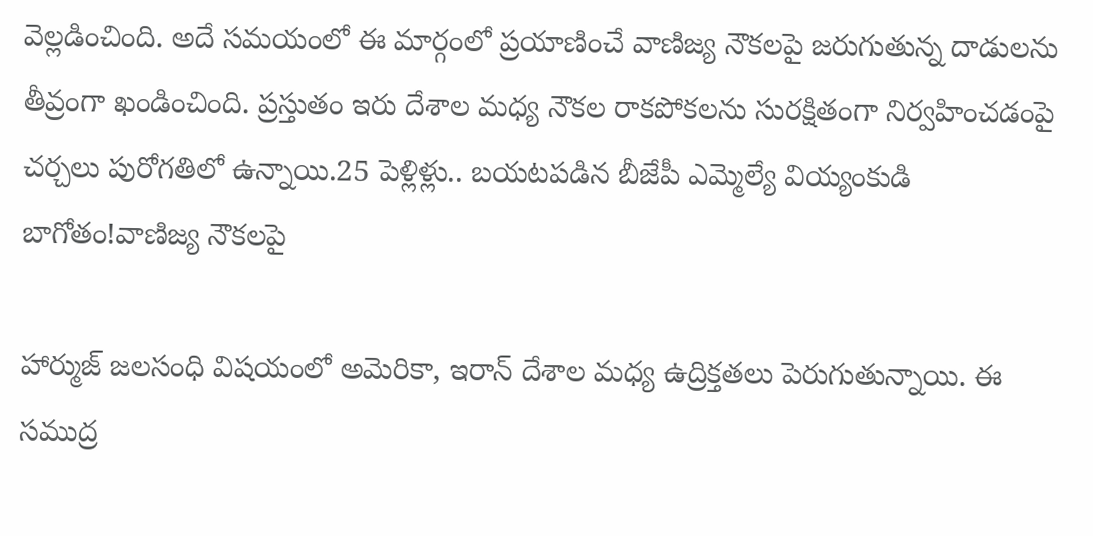వెల్లడించింది. అదే సమయంలో ఈ మార్గంలో ప్రయాణించే వాణిజ్య నౌకలపై జరుగుతున్న దాడులను తీవ్రంగా ఖండించింది. ప్రస్తుతం ఇరు దేశాల మధ్య నౌకల రాకపోకలను సురక్షితంగా నిర్వహించడంపై చర్చలు పురోగతిలో ఉన్నాయి.25 పెళ్లిళ్లు.. బయటపడిన బీజేపీ ఎమ్మెల్యే వియ్యంకుడి బాగోతం!వాణిజ్య నౌకలపై

హార్ముజ్ జలసంధి విషయంలో అమెరికా, ఇరాన్ దేశాల మధ్య ఉద్రిక్తతలు పెరుగుతున్నాయి. ఈ సముద్ర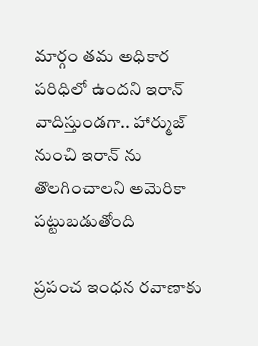మార్గం తమ అధికార పరిధిలో ఉందని ఇరాన్ వాదిస్తుండగా.. హార్ముజ్ నుంచి ఇరాన్ ను తొలగించాలని అమెరికా పట్టుబడుతోంది

ప్రపంచ ఇంధన రవాణాకు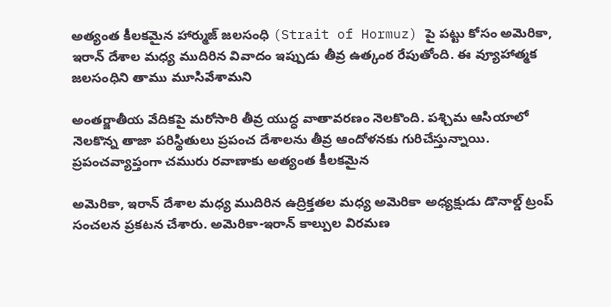అత్యంత కీలకమైన హార్ముజ్ జలసంధి (Strait of Hormuz) పై పట్టు కోసం అమెరికా, ఇరాన్ దేశాల మధ్య ముదిరిన వివాదం ఇప్పుడు తీవ్ర ఉత్కంఠ రేపుతోంది. ఈ వ్యూహాత్మక జలసంధిని తాము మూసివేశామని

అంతర్జాతీయ వేదికపై మరోసారి తీవ్ర యుద్ధ వాతావరణం నెలకొంది. పశ్చిమ ఆసియాలో నెలకొన్న తాజా పరిస్థితులు ప్రపంచ దేశాలను తీవ్ర ఆందోళనకు గురిచేస్తున్నాయి. ప్రపంచవ్యాప్తంగా చమురు రవాణాకు అత్యంత కీలకమైన

అమెరికా, ఇరాన్ దేశాల మధ్య ముదిరిన ఉద్రిక్తతల మధ్య అమెరికా అధ్యక్షుడు డొనాల్డ్ ట్రంప్ సంచలన ప్రకటన చేశారు. అమెరికా-ఇరాన్ కాల్పుల విరమణ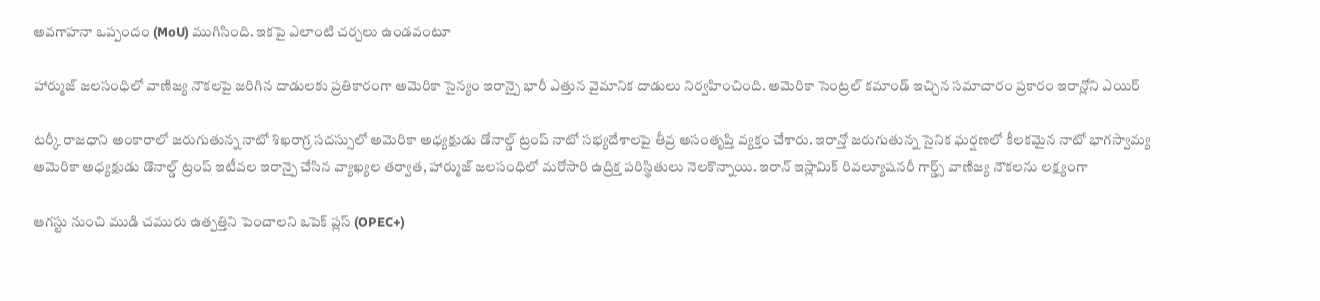అవగాహనా ఒప్పందం (MoU) ముగిసింది. ఇకపై ఎలాంటి చర్చలు ఉండవంటూ

హార్ముజ్ జలసంధిలో వాణిజ్య నౌకలపై జరిగిన దాడులకు ప్రతికారంగా అమెరికా సైన్యం ఇరాన్పై భారీ ఎత్తున వైమానిక దాడులు నిర్వహించింది. అమెరికా సెంట్రల్ కమాండ్ ఇచ్చిన సమాచారం ప్రకారం ఇరాన్లోని ఎయిర్

టర్కీ రాజధాని అంకారాలో జరుగుతున్న నాటో శిఖరాగ్ర సదస్సులో అమెరికా అధ్యక్షుడు డోనాల్డ్ ట్రంప్ నాటో సభ్యదేశాలపై తీవ్ర అసంతృప్తి వ్యక్తం చేశారు. ఇరాన్తో జరుగుతున్న సైనిక ఘర్షణలో కీలకమైన నాటో భాగస్వామ్య
అమెరికా అధ్యక్షుడు డొనాల్డ్ ట్రంప్ ఇటీవల ఇరాన్పై చేసిన వ్యాఖ్యల తర్వాత, హార్ముజ్ జలసంధిలో మరోసారి ఉద్రిక్త పరిస్థితులు నెలకొన్నాయి. ఇరాన్ ఇస్లామిక్ రివల్యూషనరీ గార్డ్స్ వాణిజ్య నౌకలను లక్ష్యంగా

ఆగస్టు నుంచి ముడి చమురు ఉత్పత్తిని పెంచాలని ఒపెక్ ప్లస్ (OPEC+)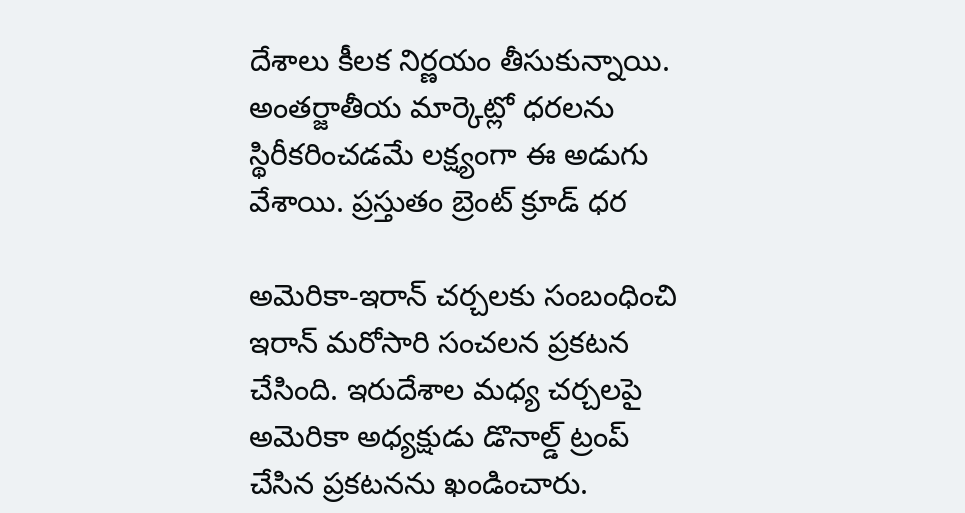దేశాలు కీలక నిర్ణయం తీసుకున్నాయి. అంతర్జాతీయ మార్కెట్లో ధరలను స్థిరీకరించడమే లక్ష్యంగా ఈ అడుగు వేశాయి. ప్రస్తుతం బ్రెంట్ క్రూడ్ ధర

అమెరికా-ఇరాన్ చర్చలకు సంబంధించి ఇరాన్ మరోసారి సంచలన ప్రకటన చేసింది. ఇరుదేశాల మధ్య చర్చలపై అమెరికా అధ్యక్షుడు డొనాల్డ్ ట్రంప్ చేసిన ప్రకటనను ఖండించారు.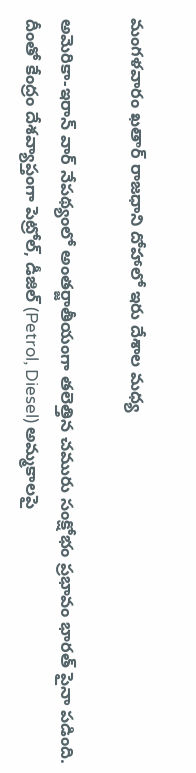మంగళవారం ఖతార్ రాజధాని దోహాలో ఇరు దేశాల మధ్య

అమెరికా-ఇరాన్ వార్ నేపథ్యంలో అంతర్జాతీయంగా తలెత్తిన చమురు సంక్షోభం ప్రభావం భారత్ పైనా పడింది. దీంతో కేంద్రం దేశవ్యాప్తంగా పెట్రోల్, డీజిల్ (Petrol, Diesel) అమ్మకాలపై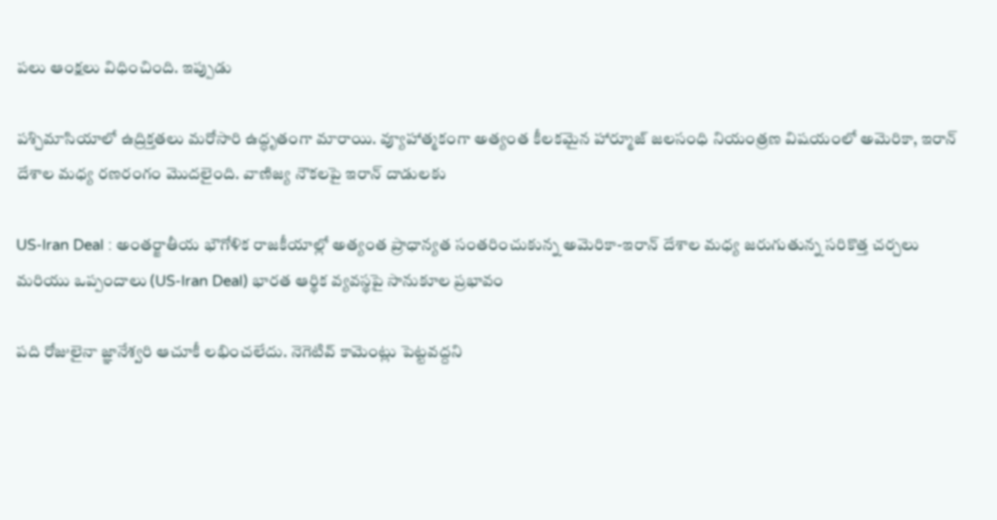పలు ఆంక్షలు విధించింది. ఇప్పుడు

పశ్చిమాసియాలో ఉద్రిక్తతలు మరోసారి ఉద్ధృతంగా మారాయి. వ్యూహాత్మకంగా అత్యంత కీలకమైన హార్మూజ్ జలసంధి నియంత్రణ విషయంలో అమెరికా, ఇరాన్ దేశాల మధ్య రణరంగం మొదలైంది. వాణిజ్య నౌకలపై ఇరాన్ దాడులకు

US-Iran Deal : అంతర్జాతీయ భౌగోళిక రాజకీయాల్లో అత్యంత ప్రాధాన్యత సంతరించుకున్న అమెరికా-ఇరాన్ దేశాల మధ్య జరుగుతున్న సరికొత్త చర్చలు మరియు ఒప్పందాలు (US-Iran Deal) భారత ఆర్థిక వ్యవస్థపై సానుకూల ప్రభావం

పది రోజులైనా జ్ఞానేశ్వరి ఆచూకీ లభించలేదు. నెగెటివ్ కామెంట్లు పెట్టవద్దని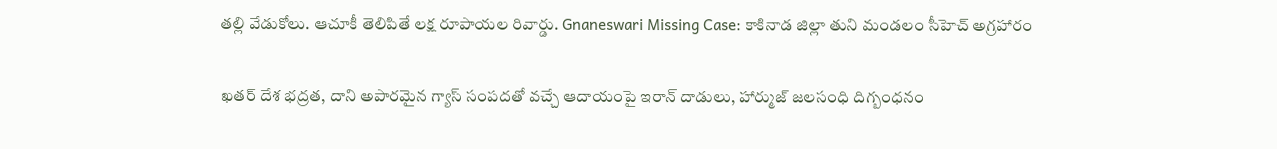తల్లి వేడుకోలు. ఆచూకీ తెలిపితే లక్ష రూపాయల రివార్డు. Gnaneswari Missing Case: కాకినాడ జిల్లా తుని మండలం సీహెచ్ అగ్రహారం

ఖతర్ దేశ భద్రత, దాని అపారమైన గ్యాస్ సంపదతో వచ్చే ఆదాయంపై ఇరాన్ దాడులు, హార్ముజ్ జలసంధి దిగ్బంధనం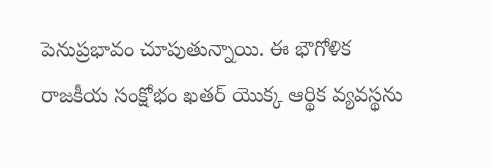పెనుప్రభావం చూపుతున్నాయి. ఈ భౌగోళిక రాజకీయ సంక్షోభం ఖతర్ యొక్క ఆర్థిక వ్యవస్థను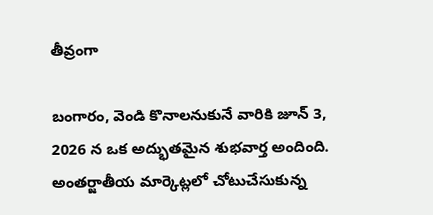తీవ్రంగా

బంగారం, వెండి కొనాలనుకునే వారికి జూన్ 3, 2026 న ఒక అద్భుతమైన శుభవార్త అందింది. అంతర్జాతీయ మార్కెట్లలో చోటుచేసుకున్న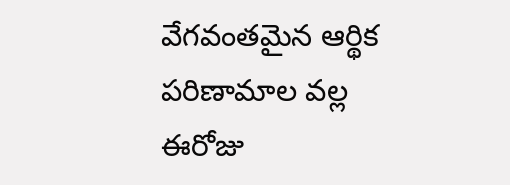వేగవంతమైన ఆర్థిక పరిణామాల వల్ల ఈరోజు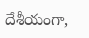దేశీయంగా,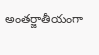అంతర్జాతీయంగా